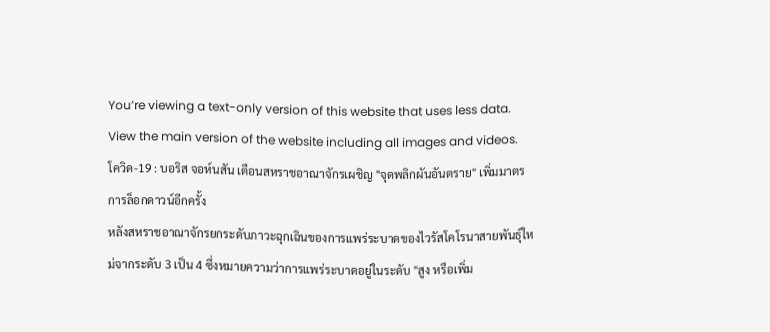You’re viewing a text-only version of this website that uses less data. View the main version of the website including all images and videos.
โควิด-19 : บอริส จอห์นสัน เตือนสหราชอาณาจักรเผชิญ "จุดพลิกผันอันตราย" เพิ่มมาตรการล็อกดาวน์อีกครั้ง
หลังสหราชอาณาจักรยกระดับภาวะฉุกเฉินของการแพร่ระบาดของไวรัสโคโรนาสายพันธุ์ใหม่จากระดับ 3 เป็น 4 ซึ่งหมายความว่าการแพร่ระบาดอยู่ในระดับ "สูง หรือเพิ่ม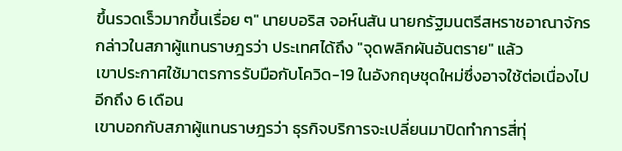ขึ้นรวดเร็วมากขึ้นเรื่อย ๆ" นายบอริส จอห์นสัน นายกรัฐมนตรีสหราชอาณาจักร กล่าวในสภาผู้แทนราษฎรว่า ประเทศได้ถึง "จุดพลิกผันอันตราย" แล้ว
เขาประกาศใช้มาตรการรับมือกับโควิด-19 ในอังกฤษชุดใหม่ซึ่งอาจใช้ต่อเนื่องไปอีกถึง 6 เดือน
เขาบอกกับสภาผู้แทนราษฎรว่า ธุรกิจบริการจะเปลี่ยนมาปิดทำการสี่ทุ่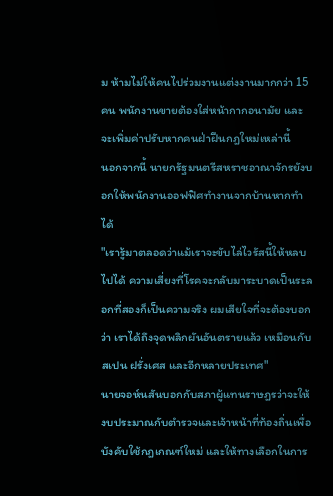ม ห้ามไม่ให้คนไปร่วมงานแต่งงานมากกว่า 15 คน พนักงานขายต้องใส่หน้ากากอนามัย และจะเพิ่มค่าปรับหากคนฝ่าฝืนกฎใหม่เหล่านี้
นอกจากนี้ นายกรัฐมนตรีสหราชอาณาจักรยังบอกให้พนักงานออฟฟิศทำงานจากบ้านหากทำได้
"เรารู้มาตลอดว่าแม้เราจะขับไล่ไวรัสนี้ให้หลบไปได้ ความเสี่ยงที่โรคจะกลับมาระบาดเป็นระลอกที่สองก็เป็นความจริง ผมเสียใจที่จะต้องบอกว่า เราได้ถึงจุดพลิกผันอันตรายแล้ว เหมือนกับสเปน ฝรั่งเศส และอีกหลายประเทศ"
นายจอห์นสันบอกกับสภาผู้แทนราษฎรว่าจะให้งบประมาณกับตำรวจและเจ้าหน้าที่ท้องถิ่นเพื่อบังคับใช้กฎเกณฑ์ใหม่ และให้ทางเลือกในการ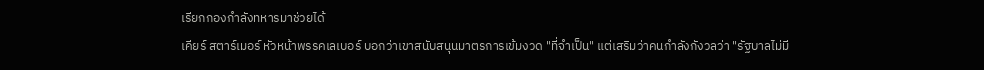เรียกกองกำลังทหารมาช่วยได้
เคียร์ สตาร์เมอร์ หัวหน้าพรรคเลเบอร์ บอกว่าเขาสนับสนุนมาตรการเข้มงวด "ที่จำเป็น" แต่เสริมว่าคนกำลังกังวลว่า "รัฐบาลไม่มี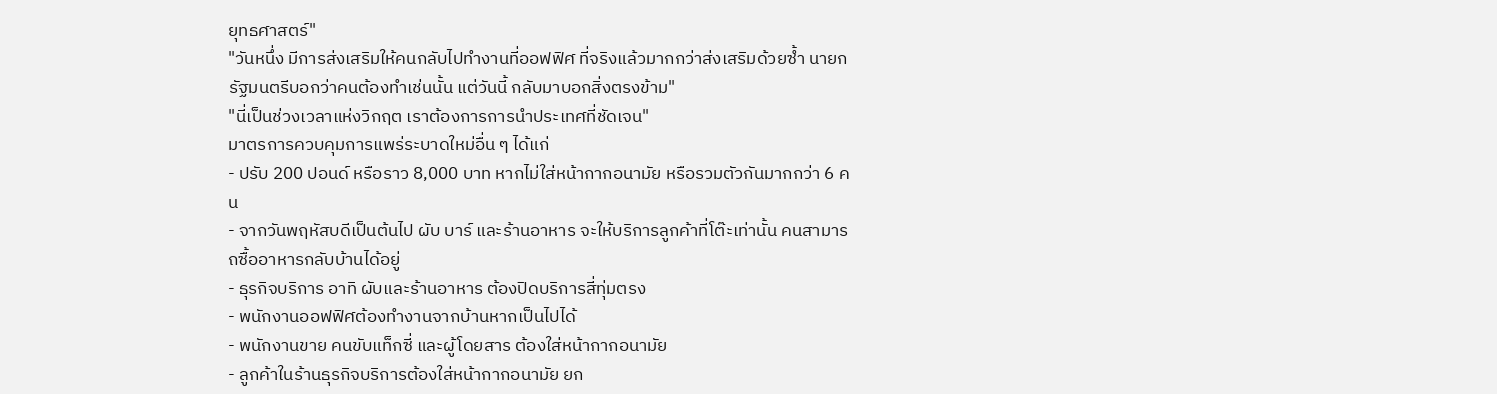ยุทธศาสตร์"
"วันหนึ่ง มีการส่งเสริมให้คนกลับไปทำงานที่ออฟฟิศ ที่จริงแล้วมากกว่าส่งเสริมด้วยซ้ำ นายกรัฐมนตรีบอกว่าคนต้องทำเช่นนั้น แต่วันนี้ กลับมาบอกสิ่งตรงข้าม"
"นี่เป็นช่วงเวลาแห่งวิกฤต เราต้องการการนำประเทศที่ชัดเจน"
มาตรการควบคุมการแพร่ระบาดใหม่อื่น ๆ ได้แก่
- ปรับ 200 ปอนด์ หรือราว 8,000 บาท หากไม่ใส่หน้ากากอนามัย หรือรวมตัวกันมากกว่า 6 คน
- จากวันพฤหัสบดีเป็นต้นไป ผับ บาร์ และร้านอาหาร จะให้บริการลูกค้าที่โต๊ะเท่านั้น คนสามารถซื้ออาหารกลับบ้านได้อยู่
- ธุรกิจบริการ อาทิ ผับและร้านอาหาร ต้องปิดบริการสี่ทุ่มตรง
- พนักงานออฟฟิศต้องทำงานจากบ้านหากเป็นไปได้
- พนักงานขาย คนขับแท็กซี่ และผู้โดยสาร ต้องใส่หน้ากากอนามัย
- ลูกค้าในร้านธุรกิจบริการต้องใส่หน้ากากอนามัย ยก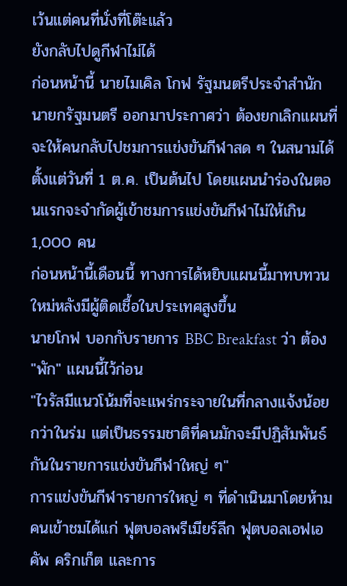เว้นแต่คนที่นั่งที่โต๊ะแล้ว
ยังกลับไปดูกีฬาไม่ได้
ก่อนหน้านี้ นายไมเคิล โกฟ รัฐมนตรีประจำสำนักนายกรัฐมนตรี ออกมาประกาศว่า ต้องยกเลิกแผนที่จะให้คนกลับไปชมการแข่งขันกีฬาสด ๆ ในสนามได้ตั้งแต่วันที่ 1 ต.ค. เป็นต้นไป โดยแผนนำร่องในตอนแรกจะจำกัดผู้เข้าชมการแข่งขันกีฬาไม่ให้เกิน 1,000 คน
ก่อนหน้านี้เดือนนี้ ทางการได้หยิบแผนนี้มาทบทวนใหม่หลังมีผู้ติดเชื้อในประเทศสูงขึ้น
นายโกฟ บอกกับรายการ BBC Breakfast ว่า ต้อง "พัก" แผนนี้ไว้ก่อน
"ไวรัสมีแนวโน้มที่จะแพร่กระจายในที่กลางแจ้งน้อยกว่าในร่ม แต่เป็นธรรมชาติที่คนมักจะมีปฏิสัมพันธ์กันในรายการแข่งขันกีฬาใหญ่ ๆ"
การแข่งขันกีฬารายการใหญ่ ๆ ที่ดำเนินมาโดยห้ามคนเข้าชมได้แก่ ฟุตบอลพรีเมียร์ลีก ฟุตบอลเอฟเอคัพ คริกเก็ต และการ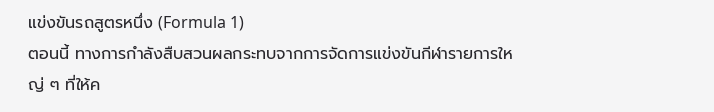แข่งขันรถสูตรหนึ่ง (Formula 1)
ตอนนี้ ทางการกำลังสืบสวนผลกระทบจากการจัดการแข่งขันกีฬารายการใหญ่ ๆ ที่ให้ค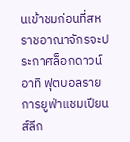นเข้าชมก่อนที่สหราชอาณาจักรจะประกาศล็อกดาวน์ อาทิ ฟุตบอลรายการยูฟ่าแชมเปียนส์ลีก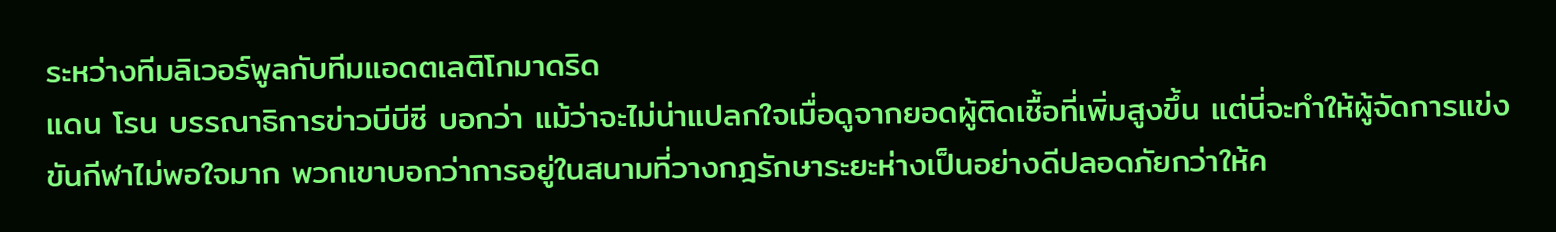ระหว่างทีมลิเวอร์พูลกับทีมแอดตเลติโกมาดริด
แดน โรน บรรณาธิการข่าวบีบีซี บอกว่า แม้ว่าจะไม่น่าแปลกใจเมื่อดูจากยอดผู้ติดเชื้อที่เพิ่มสูงขึ้น แต่นี่จะทำให้ผู้จัดการแข่งขันกีฬาไม่พอใจมาก พวกเขาบอกว่าการอยู่ในสนามที่วางกฎรักษาระยะห่างเป็นอย่างดีปลอดภัยกว่าให้ค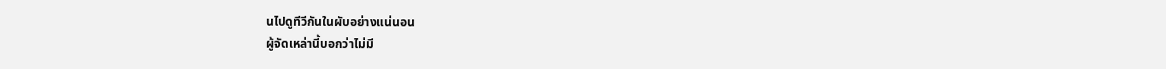นไปดูทีวีกันในผับอย่างแน่นอน
ผู้จัดเหล่านี้บอกว่าไม่มี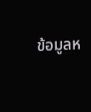ข้อมูลห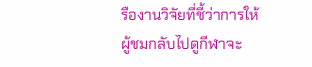รืองานวิจัยที่ชี้ว่าการให้ผู้ชมกลับไปดูกีฬาจะ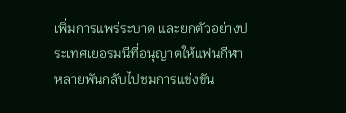เพิ่มการแพร่ระบาด และยกตัวอย่างประเทศเยอรมนีที่อนุญาตให้แฟนกีฬาหลายพันกลับไปชมการแข่งขัน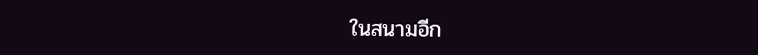ในสนามอีก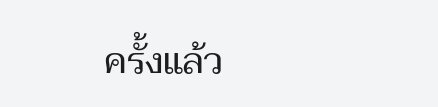ครั้งแล้ว